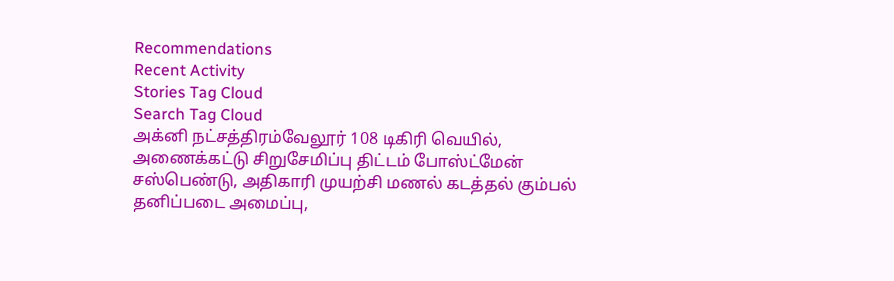Recommendations
Recent Activity
Stories Tag Cloud
Search Tag Cloud
அக்னி நட்சத்திரம்வேலூர் 108 டிகிரி வெயில், அணைக்கட்டு சிறுசேமிப்பு திட்டம் போஸ்ட்மேன் சஸ்பெண்டு, அதிகாரி முயற்சி மணல் கடத்தல் கும்பல் தனிப்படை அமைப்பு,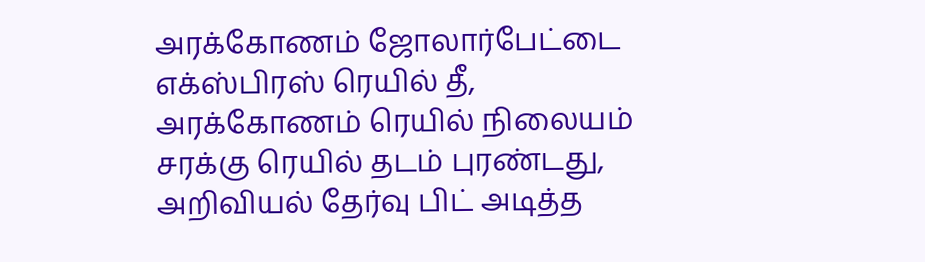அரக்கோணம் ஜோலார்பேட்டை எக்ஸ்பிரஸ் ரெயில் தீ, அரக்கோணம் ரெயில் நிலையம் சரக்கு ரெயில் தடம் புரண்டது, அறிவியல் தேர்வு பிட் அடித்த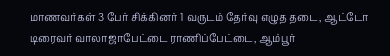மாணவர்கள் 3 பேர் சிக்கினர் 1 வருடம் தேர்வு எழுத தடை, ஆட்டோ டிரைவர் வாலாஜாபேட்டை ராணிப்பேட்டை, ஆம்பூர்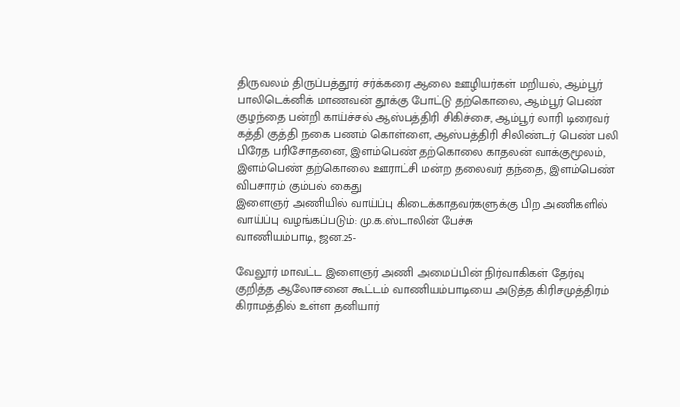திருவலம் திருப்பத்தூர் சர்க்கரை ஆலை ஊழியர்கள் மறியல், ஆம்பூர் பாலிடெக்னிக் மாணவன் தூக்கு போட்டு தற்கொலை, ஆம்பூர் பெண் குழந்தை பன்றி காய்ச்சல் ஆஸ்பத்திரி சிகிச்சை, ஆம்பூர் லாரி டிரைவர் கத்தி குத்தி நகை பணம் கொள்ளை, ஆஸ்பத்திரி சிலிண்டர் பெண் பலி பிரேத பரிசோதனை, இளம்பெண் தற்கொலை காதலன் வாக்குமூலம், இளம்பெண் தற்கொலை ஊராட்சி மன்ற தலைவர் தந்தை, இளம்பெண் விபசாரம் கும்பல் கைது
இளைஞர் அணியில் வாய்ப்பு கிடைக்காதவர்களுக்கு பிற அணிகளில் வாய்ப்பு வழங்கப்படும்: மு.க.ஸ்டாலின் பேச்சு
வாணியம்பாடி, ஜன.25-

வேலூர் மாவட்ட இளைஞர் அணி அமைப்பின் நிர்வாகிகள் தேர்வு குறித்த ஆலோசனை கூட்டம் வாணியம்பாடியை அடுத்த கிரிசமுத்திரம் கிராமத்தில் உள்ள தனியார்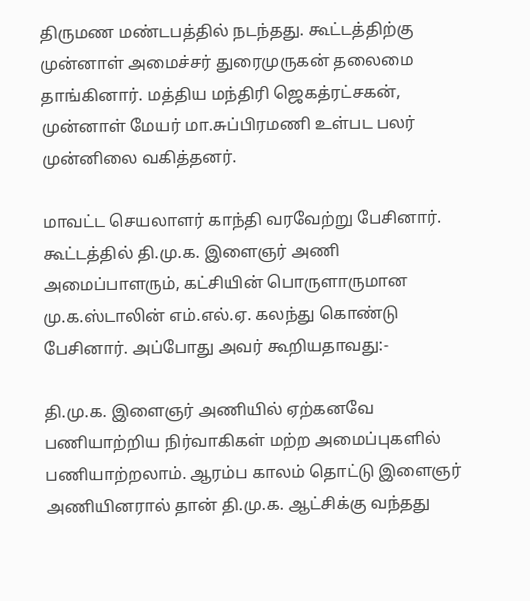திருமண மண்டபத்தில் நடந்தது. கூட்டத்திற்கு முன்னாள் அமைச்சர் துரைமுருகன் தலைமை தாங்கினார். மத்திய மந்திரி ஜெகத்ரட்சகன், முன்னாள் மேயர் மா.சுப்பிரமணி உள்பட பலர் முன்னிலை வகித்தனர்.

மாவட்ட செயலாளர் காந்தி வரவேற்று பேசினார். கூட்டத்தில் தி.மு.க. இளைஞர் அணி அமைப்பாளரும், கட்சியின் பொருளாருமான மு.க.ஸ்டாலின் எம்.எல்.ஏ. கலந்து கொண்டு பேசினார். அப்போது அவர் கூறியதாவது:-

தி.மு.க. இளைஞர் அணியில் ஏற்கனவே பணியாற்றிய நிர்வாகிகள் மற்ற அமைப்புகளில் பணியாற்றலாம். ஆரம்ப காலம் தொட்டு இளைஞர் அணியினரால் தான் தி.மு.க. ஆட்சிக்கு வந்தது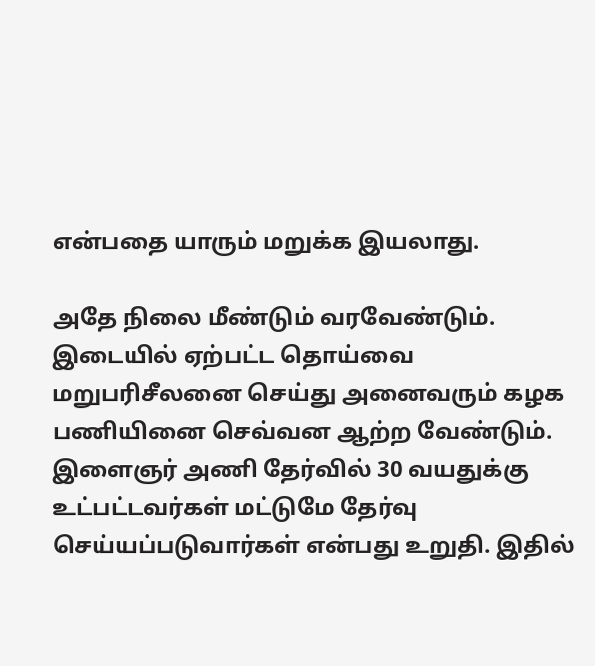என்பதை யாரும் மறுக்க இயலாது.

அதே நிலை மீண்டும் வரவேண்டும். இடையில் ஏற்பட்ட தொய்வை மறுபரிசீலனை செய்து அனைவரும் கழக பணியினை செவ்வன ஆற்ற வேண்டும். இளைஞர் அணி தேர்வில் 30 வயதுக்கு உட்பட்டவர்கள் மட்டுமே தேர்வு செய்யப்படுவார்கள் என்பது உறுதி. இதில்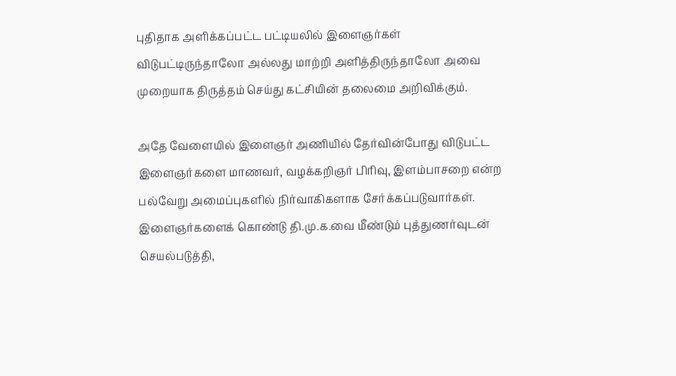புதிதாக அளிக்கப்பட்ட பட்டியலில் இளைஞர்கள் விடுபட்டிருந்தாலோ அல்லது மாற்றி அளித்திருந்தாலோ அவை முறையாக திருத்தம் செய்து கட்சியின் தலைமை அறிவிக்கும்.

அதே வேளையில் இளைஞர் அணியில் தேர்வின்போது விடுபட்ட இளைஞர்களை மாணவர், வழக்கறிஞர் பிரிவு, இளம்பாசறை என்ற பல்வேறு அமைப்புகளில் நிர்வாகிகளாக சேர்க்கப்படுவார்கள். இளைஞர்களைக் கொண்டு தி.மு.க.வை மீண்டும் புத்துணர்வுடன் செயல்படுத்தி,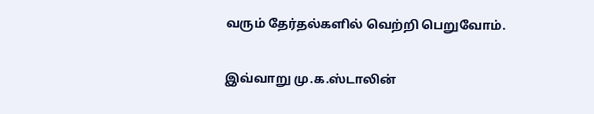வரும் தேர்தல்களில் வெற்றி பெறுவோம்.

இவ்வாறு மு.க.ஸ்டாலின்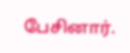பேசினார்.